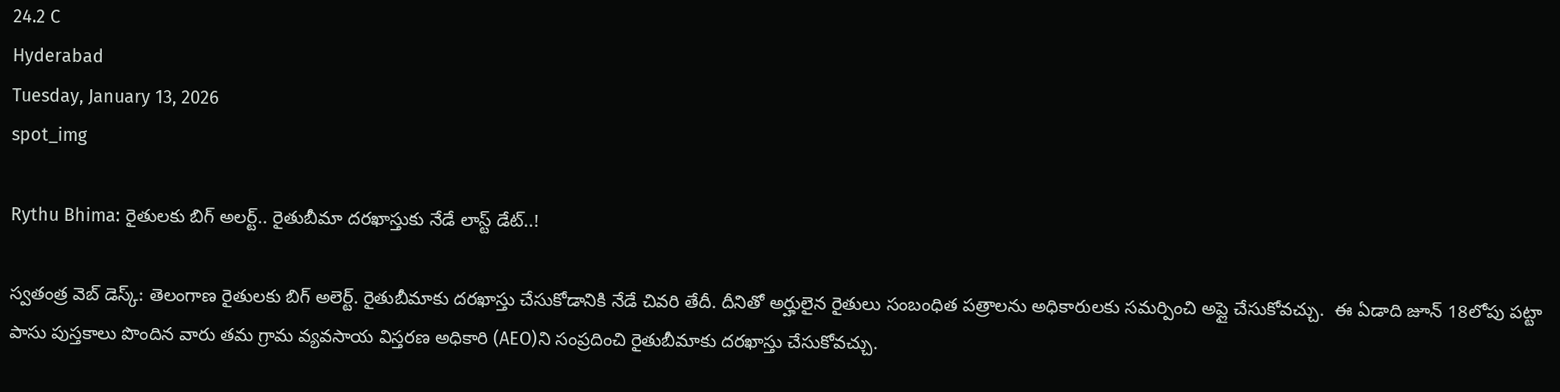24.2 C
Hyderabad
Tuesday, January 13, 2026
spot_img

Rythu Bhima: రైతులకు బిగ్ అలర్ట్.. రైతుబీమా దరఖాస్తుకు నేడే లాస్ట్ డేట్..!

స్వతంత్ర వెబ్ డెస్క్: తెలంగాణ రైతులకు బిగ్ అలెర్ట్. రైతుబీమాకు దరఖాస్తు చేసుకోడానికి నేడే చివరి తేదీ. దీనితో అర్హులైన రైతులు సంబంధిత పత్రాలను అధికారులకు సమర్పించి అప్లై చేసుకోవచ్చు.  ఈ ఏడాది జూన్ 18లోపు పట్టా పాసు పుస్తకాలు పొందిన వారు తమ గ్రామ వ్యవసాయ విస్తరణ అధికారి (AEO)ని సంప్రదించి రైతుబీమాకు దరఖాస్తు చేసుకోవచ్చు.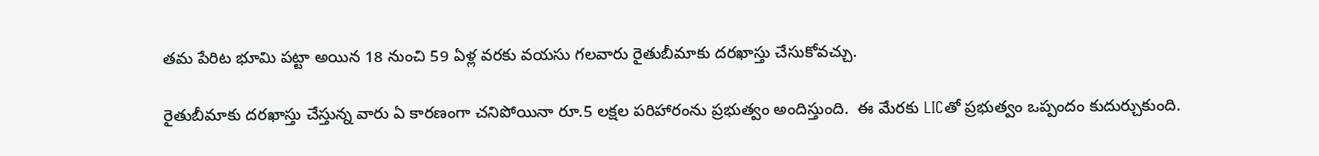తమ పేరిట భూమి పట్టా అయిన 18 నుంచి 59 ఏళ్ల వరకు వయసు గలవారు రైతుబీమాకు దరఖాస్తు చేసుకోవచ్చు.

రైతుబీమాకు దరఖాస్తు చేస్తున్న వారు ఏ కారణంగా చనిపోయినా రూ.5 లక్షల పరిహారంను ప్రభుత్వం అందిస్తుంది.  ఈ మేరకు LICతో ప్రభుత్వం ఒప్పందం కుదుర్చుకుంది.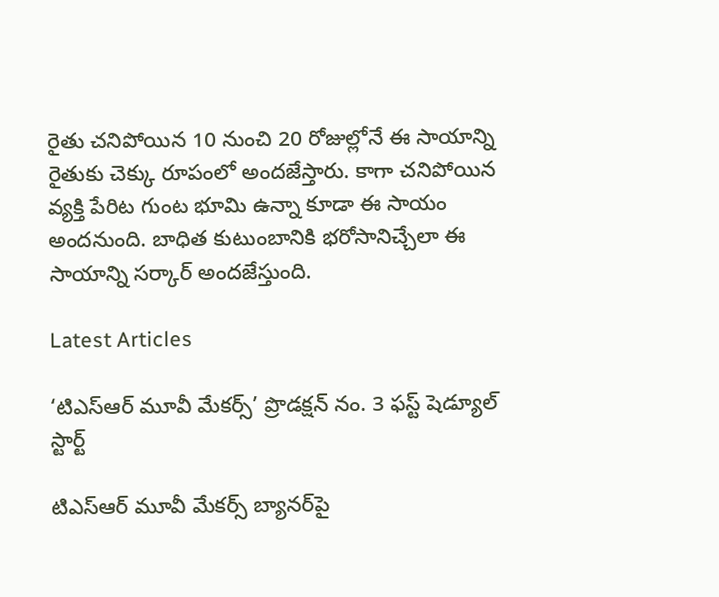రైతు చనిపోయిన 10 నుంచి 20 రోజుల్లోనే ఈ సాయాన్ని రైతుకు చెక్కు రూపంలో అందజేస్తారు. కాగా చనిపోయిన వ్యక్తి పేరిట గుంట భూమి ఉన్నా కూడా ఈ సాయం అందనుంది. బాధిత కుటుంబానికి భరోసానిచ్చేలా ఈ సాయాన్ని సర్కార్ అందజేస్తుంది.

Latest Articles

‘టిఎస్ఆర్ మూవీ మేకర్స్’ ప్రొడక్షన్ నం. 3 ఫస్ట్ షెడ్యూల్ స్టార్ట్

టిఎస్ఆర్ మూవీ మేకర్స్ బ్యానర్‌పై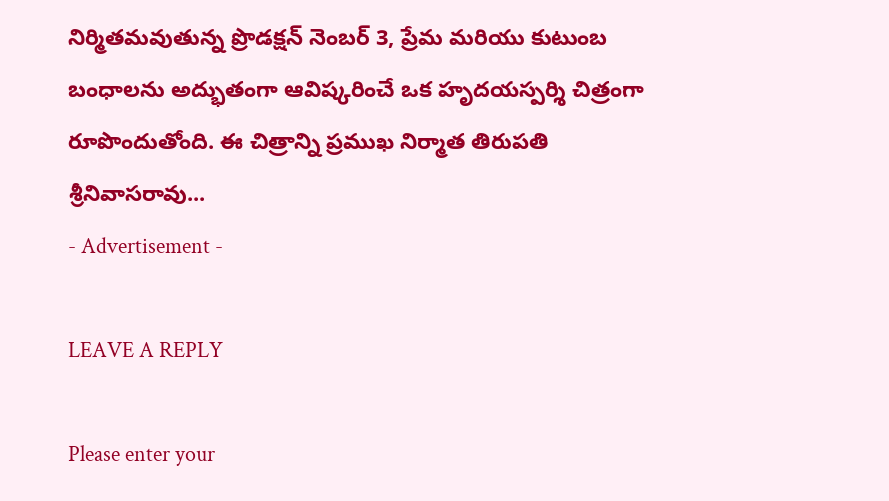నిర్మితమవుతున్న ప్రొడక్షన్ నెంబర్ 3, ప్రేమ మరియు కుటుంబ బంధాలను అద్భుతంగా ఆవిష్కరించే ఒక హృదయస్పర్శి చిత్రంగా రూపొందుతోంది. ఈ చిత్రాన్ని ప్రముఖ నిర్మాత తిరుపతి శ్రీనివాసరావు...
- Advertisement -

LEAVE A REPLY

Please enter your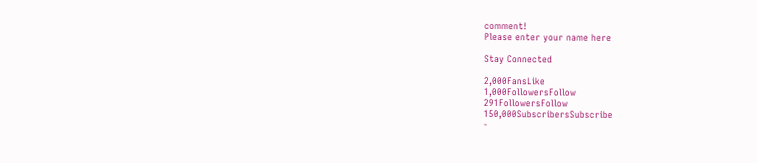comment!
Please enter your name here

Stay Connected

2,000FansLike
1,000FollowersFollow
291FollowersFollow
150,000SubscribersSubscribe
-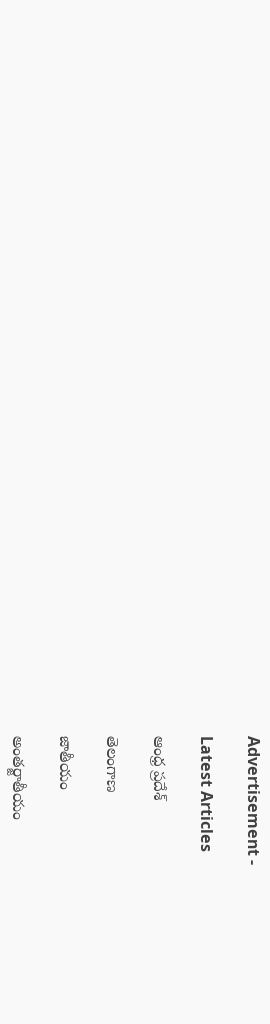Advertisement -

Latest Articles

ఆంధ్ర ప్రదేశ్

తెలంగాణ

జాతీయం

అంతర్జాతీయం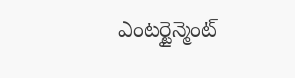ఎంటర్టైన్మెంట్